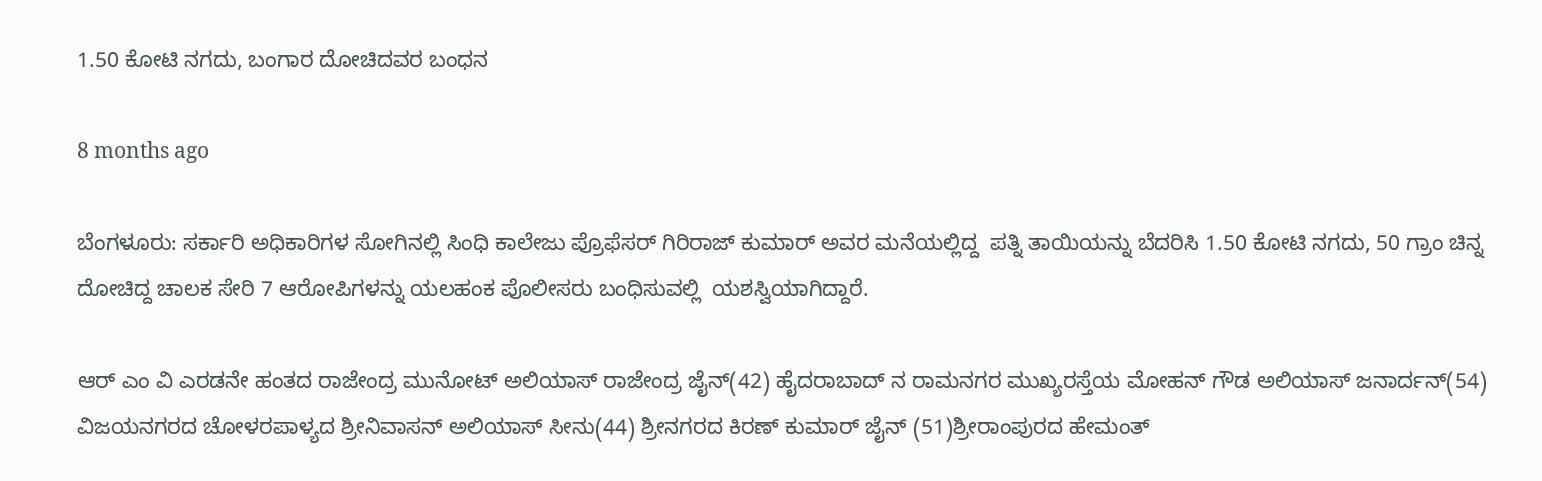1.50 ಕೋಟಿ ನಗದು, ಬಂಗಾರ ದೋಚಿದವರ ಬಂಧನ

8 months ago

ಬೆಂಗಳೂರು: ಸರ್ಕಾರಿ ಅಧಿಕಾರಿಗಳ ಸೋಗಿನಲ್ಲಿ ಸಿಂಧಿ ಕಾಲೇಜು ಪ್ರೊಫೆಸರ್ ಗಿರಿರಾಜ್ ಕುಮಾರ್ ಅವರ ಮನೆಯಲ್ಲಿದ್ದ  ಪತ್ನಿ ತಾಯಿಯನ್ನು ಬೆದರಿಸಿ 1.50 ಕೋಟಿ ನಗದು, 50 ಗ್ರಾಂ ಚಿನ್ನ ದೋಚಿದ್ದ ಚಾಲಕ ಸೇರಿ 7 ಆರೋಪಿಗಳನ್ನು ಯಲಹಂಕ ಪೊಲೀಸರು ಬಂಧಿಸುವಲ್ಲಿ  ಯಶಸ್ವಿಯಾಗಿದ್ದಾರೆ.

ಆರ್ ಎಂ ವಿ ಎರಡನೇ ಹಂತದ ರಾಜೇಂದ್ರ ಮುನೋಟ್ ಅಲಿಯಾಸ್ ರಾಜೇಂದ್ರ ಜೈನ್(42) ಹೈದರಾಬಾದ್ ನ ರಾಮನಗರ ಮುಖ್ಯರಸ್ತೆಯ ಮೋಹನ್ ಗೌಡ ಅಲಿಯಾಸ್ ಜನಾರ್ದನ್(54) ವಿಜಯನಗರದ ಚೋಳರಪಾಳ್ಯದ ಶ್ರೀನಿವಾಸನ್ ಅಲಿಯಾಸ್ ಸೀನು(44) ಶ್ರೀನಗರದ ಕಿರಣ್ ಕುಮಾರ್ ಜೈನ್ (51)ಶ್ರೀರಾಂಪುರದ ಹೇಮಂತ್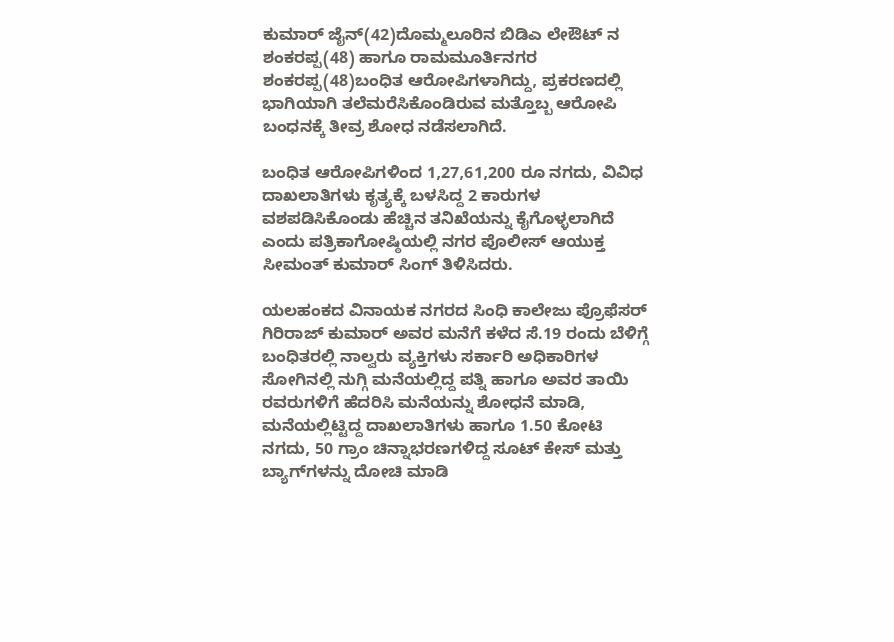ಕುಮಾರ್ ಜೈನ್(42)ದೊಮ್ಮಲೂರಿನ ಬಿಡಿಎ ಲೇಔಟ್ ನ ಶಂಕರಪ್ಪ(48) ಹಾಗೂ ರಾಮಮೂರ್ತಿನಗರ ಶಂಕರಪ್ಪ(48)ಬಂಧಿತ ಆರೋಪಿಗಳಾಗಿದ್ದು, ಪ್ರಕರಣದಲ್ಲಿ ಭಾಗಿಯಾಗಿ ತಲೆಮರೆಸಿಕೊಂಡಿರುವ ಮತ್ತೊಬ್ಬ ಆರೋಪಿ ಬಂಧನಕ್ಕೆ ತೀವ್ರ ಶೋಧ ನಡೆಸಲಾಗಿದೆ.

ಬಂಧಿತ ಆರೋಪಿಗಳಿಂದ 1,27,61,200 ರೂ ನಗದು, ವಿವಿಧ ದಾಖಲಾತಿಗಳು ಕೃತ್ಯಕ್ಕೆ ಬಳಸಿದ್ದ 2 ಕಾರುಗಳ ವಶಪಡಿಸಿಕೊಂಡು ಹೆಚ್ಚಿನ ತನಿಖೆಯನ್ನು ಕೈಗೊಳ್ಳಲಾಗಿದೆ ಎಂದು ಪತ್ರಿಕಾಗೋಷ್ಠಿಯಲ್ಲಿ ನಗರ ಪೊಲೀಸ್ ಆಯುಕ್ತ ಸೀಮಂತ್ ಕುಮಾರ್ ಸಿಂಗ್ ತಿಳಿಸಿದರು.

ಯಲಹಂಕದ ವಿನಾಯಕ ನಗರದ ಸಿಂಧಿ ಕಾಲೇಜು ಪ್ರೊಫೆಸರ್ ಗಿರಿರಾಜ್ ಕುಮಾರ್ ಅವರ ಮನೆಗೆ ಕಳೆದ ಸೆ.19 ರಂದು ಬೆಳಿಗ್ಗೆ ಬಂಧಿತರಲ್ಲಿ ನಾಲ್ವರು ವ್ಯಕ್ತಿಗಳು ಸರ್ಕಾರಿ ಅಧಿಕಾರಿಗಳ ಸೋಗಿನಲ್ಲಿ ನುಗ್ಗಿ ಮನೆಯಲ್ಲಿದ್ದ ಪತ್ನಿ ಹಾಗೂ ಅವರ ತಾಯಿ ರವರುಗಳಿಗೆ ಹೆದರಿಸಿ ಮನೆಯನ್ನು ಶೋಧನೆ ಮಾಡಿ, ಮನೆಯಲ್ಲಿಟ್ಟಿದ್ದ ದಾಖಲಾತಿಗಳು ಹಾಗೂ 1.50 ಕೋಟಿ ನಗದು, 50 ಗ್ರಾಂ ಚಿನ್ನಾಭರಣಗಳಿದ್ದ ಸೂಟ್ ಕೇಸ್ ಮತ್ತು ಬ್ಯಾಗ್‍ಗಳನ್ನು ದೋಚಿ ಮಾಡಿ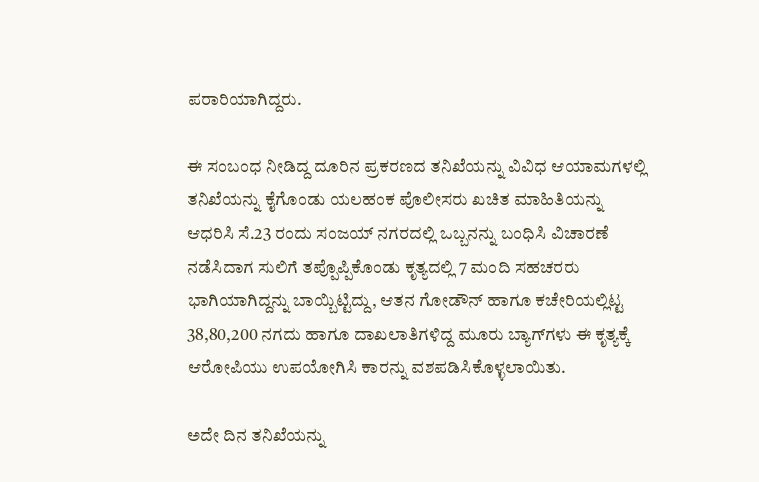ಪರಾರಿಯಾಗಿದ್ದರು.

ಈ ಸಂಬಂಧ ನೀಡಿದ್ದ ದೂರಿನ ಪ್ರಕರಣದ ತನಿಖೆಯನ್ನು ವಿವಿಧ ಆಯಾಮಗಳಲ್ಲಿ ತನಿಖೆಯನ್ನು ಕೈಗೊಂಡು ಯಲಹಂಕ ಪೊಲೀಸರು ಖಚಿತ ಮಾಹಿತಿಯನ್ನು ಆಧರಿಸಿ ‌ಸೆ.23 ರಂದು ಸಂಜಯ್ ನಗರದಲ್ಲಿ ಒಬ್ಬನನ್ನು ಬಂಧಿಸಿ ವಿಚಾರಣೆ ನಡೆಸಿದಾಗ ಸುಲಿಗೆ ತಪ್ಪೊಪ್ಪಿಕೊಂಡು ಕೃತ್ಯದಲ್ಲಿ 7 ಮಂದಿ ಸಹಚರರು ಭಾಗಿಯಾಗಿದ್ದನ್ನು ಬಾಯ್ಬಿಟ್ಟಿದ್ದು, ಆತನ ಗೋಡೌನ್ ಹಾಗೂ ಕಚೇರಿಯಲ್ಲಿಟ್ಟ 38,80,200 ನಗದು ಹಾಗೂ ದಾಖಲಾತಿಗಳಿದ್ದ ಮೂರು ಬ್ಯಾಗ್‍ಗಳು ಈ ಕೃತ್ಯಕ್ಕೆ ಆರೋಪಿಯು ಉಪಯೋಗಿಸಿ ಕಾರನ್ನು ವಶಪಡಿಸಿಕೊಳ್ಳಲಾಯಿತು.

ಅದೇ ದಿನ ತನಿಖೆಯನ್ನು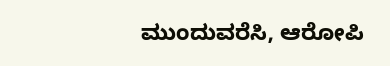ಮುಂದುವರೆಸಿ, ಆರೋಪಿ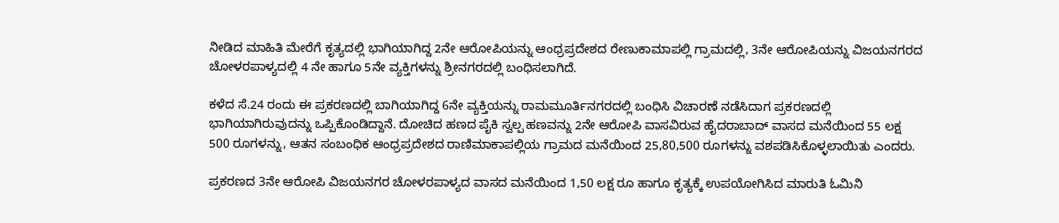ನೀಡಿದ ಮಾಹಿತಿ ಮೇರೆಗೆ ಕೃತ್ಯದಲ್ಲಿ ಭಾಗಿಯಾಗಿದ್ದ 2ನೇ ಆರೋಪಿಯನ್ನು ಆಂಧ್ರಪ್ರದೇಶದ ರೇಣುಕಾಮಾಪಲ್ಲಿ ಗ್ರಾಮದಲ್ಲಿ, 3ನೇ ಆರೋಪಿಯನ್ನು ವಿಜಯನಗರದ ಚೋಳರಪಾಳ್ಯದಲ್ಲಿ 4 ನೇ ಹಾಗೂ 5ನೇ ವ್ಯಕ್ತಿಗಳನ್ನು ಶ್ರೀನಗರದಲ್ಲಿ ಬಂಧಿಸಲಾಗಿದೆ.

ಕಳೆದ ಸೆ.24 ರಂದು ಈ ಪ್ರಕರಣದಲ್ಲಿ ಬಾಗಿಯಾಗಿದ್ದ 6ನೇ ವ್ಯಕ್ತಿಯನ್ನು ರಾಮಮೂರ್ತಿನಗರದಲ್ಲಿ ಬಂಧಿಸಿ ವಿಚಾರಣೆ ನಡೆಸಿದಾಗ ಪ್ರಕರಣದಲ್ಲಿ ಭಾಗಿಯಾಗಿರುವುದನ್ನು ಒಪ್ಪಿಕೊಂಡಿದ್ದಾನೆ. ದೋಚಿದ ಹಣದ ಪೈಕಿ ಸ್ವಲ್ಪ ಹಣವನ್ನು 2ನೇ ಆರೋಪಿ ವಾಸವಿರುವ ಹೈದರಾಬಾದ್‍ ವಾಸದ ಮನೆಯಿಂದ 55 ಲಕ್ಷ 500 ರೂಗಳನ್ನು, ಆತನ ಸಂಬಂಧಿಕ ಆಂಧ್ರಪ್ರದೇಶದ ರಾಣಿಮಾಕಾಪಲ್ಲಿಯ ಗ್ರಾಮದ ಮನೆಯಿಂದ 25,80,500 ರೂಗಳನ್ನು ವಶಪಡಿಸಿಕೊಳ್ಳಲಾಯಿತು ಎಂದರು.

ಪ್ರಕರಣದ 3ನೇ ಆರೋಪಿ ವಿಜಯನಗರ ಚೋಳರಪಾಳ್ಯದ ವಾಸದ ಮನೆಯಿಂದ 1,50 ಲಕ್ಷ ರೂ ಹಾಗೂ ಕೃತ್ಯಕ್ಕೆ ಉಪಯೋಗಿಸಿದ ಮಾರುತಿ ಓಮಿನಿ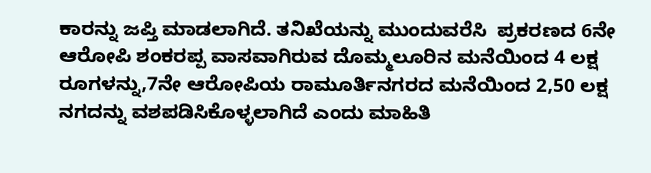ಕಾರನ್ನು ಜಪ್ತಿ ಮಾಡಲಾಗಿದೆ. ತನಿಖೆಯನ್ನು ಮುಂದುವರೆಸಿ  ಪ್ರಕರಣದ 6ನೇ ಆರೋಪಿ ಶಂಕರಪ್ಪ ವಾಸವಾಗಿರುವ ದೊಮ್ಮಲೂರಿನ ಮನೆಯಿಂದ 4 ಲಕ್ಷ ರೂಗಳನ್ನು,7ನೇ ಆರೋಪಿಯ ರಾಮೂರ್ತಿನಗರದ ಮನೆಯಿಂದ 2,50 ಲಕ್ಷ ನಗದನ್ನು ವಶಪಡಿಸಿಕೊಳ್ಳಲಾಗಿದೆ ಎಂದು ಮಾಹಿತಿ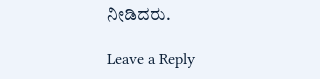ನೀಡಿದರು.

Leave a Reply